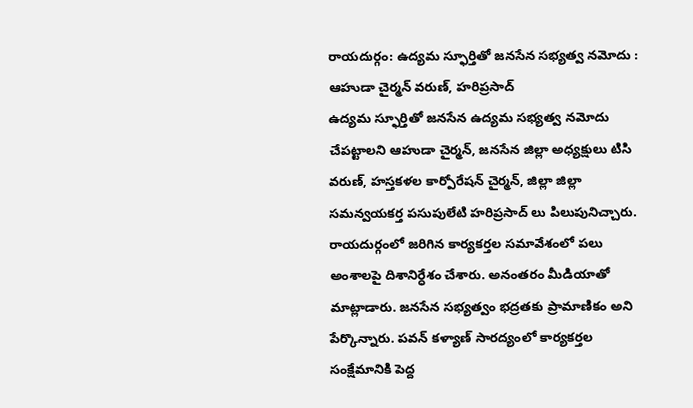రాయదుర్గం: ఉద్యమ స్ఫూర్తితో జనసేన సభ్యత్వ నమోదు : ఆహుడా చైర్మన్ వరుణ్, హరిప్రసాద్
ఉద్యమ స్ఫూర్తితో జనసేన ఉద్యమ సభ్యత్వ నమోదు చేపట్టాలని ఆహుడా చైర్మన్, జనసేన జిల్లా అధ్యక్షులు టిసి వరుణ్, హస్తకళల కార్పోరేషన్ చైర్మన్, జిల్లా జిల్లా సమన్వయకర్త పసుపులేటి హరిప్రసాద్ లు పిలుపునిచ్చారు. రాయదుర్గంలో జరిగిన కార్యకర్తల సమావేశంలో పలు అంశాలపై దిశానిర్ధేశం చేశారు. అనంతరం మీడియాతో మాట్లాడారు. జనసేన సభ్యత్వం భద్రతకు ప్రామాణికం అని పేర్కొన్నారు. పవన్ కళ్యాణ్ సారద్యంలో కార్యకర్తల సంక్షేమానికి పెద్ద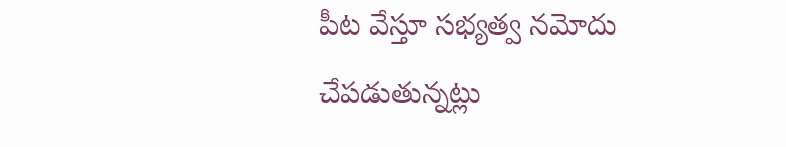పీట వేస్తూ సభ్యత్వ నమోదు చేపడుతున్నట్లు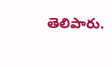తెలిపారు.